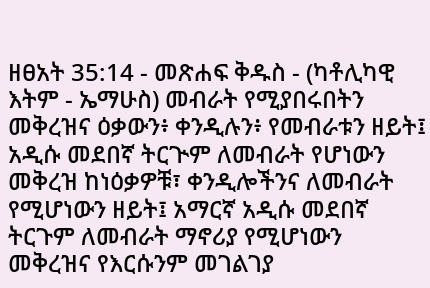ዘፀአት 35:14 - መጽሐፍ ቅዱስ - (ካቶሊካዊ እትም - ኤማሁስ) መብራት የሚያበሩበትን መቅረዝና ዕቃውን፥ ቀንዲሉን፥ የመብራቱን ዘይት፤ አዲሱ መደበኛ ትርጒም ለመብራት የሆነውን መቅረዝ ከነዕቃዎቹ፣ ቀንዲሎችንና ለመብራት የሚሆነውን ዘይት፤ አማርኛ አዲሱ መደበኛ ትርጉም ለመብራት ማኖሪያ የሚሆነውን መቅረዝና የእርሱንም መገልገያ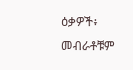ዕቃዎች፥ መብራቶቹም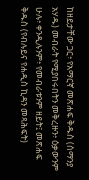ከዘይታቸው ጋር፥ የአማርኛ መጽሐፍ ቅዱስ (ሰማንያ አሃዱ) መብራት የሚያበሩበትን መቅረዙን፥ ዕቃውንም ሁሉ፥ ቀንዲሉንም፥ የመብራቱንም ዘይት፤ መጽሐፍ ቅዱስ (የብሉይና የሐዲስ ኪዳን መጻሕፍት)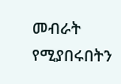መብራት የሚያበሩበትን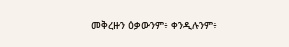መቅረዙን ዕቃውንም፥ ቀንዲሉንም፥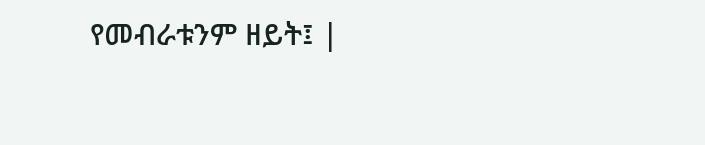የመብራቱንም ዘይት፤ |